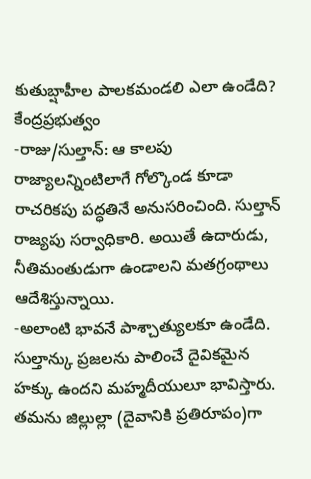కుతుబ్షాహీల పాలకమండలి ఎలా ఉండేది?
కేంద్రప్రభుత్వం
-రాజు/సుల్తాన్: ఆ కాలపు రాజ్యాలన్నింటిలాగే గోల్కొండ కూడా రాచరికపు పద్ధతినే అనుసరించింది. సుల్తాన్ రాజ్యపు సర్వాధికారి. అయితే ఉదారుడు, నీతిమంతుడుగా ఉండాలని మతగ్రంథాలు ఆదేశిస్తున్నాయి.
-అలాంటి భావనే పాశ్చాత్యులకూ ఉండేది. సుల్తాన్కు ప్రజలను పాలించే దైవికమైన హక్కు ఉందని మహ్మదీయులూ భావిస్తారు. తమను జిల్లుల్లా (దైవానికి ప్రతిరూపం)గా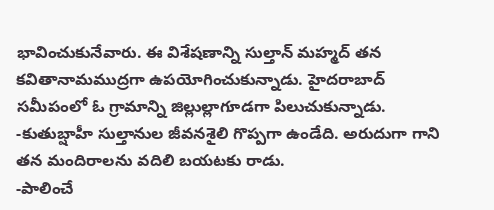భావించుకునేవారు. ఈ విశేషణాన్ని సుల్తాన్ మహ్మద్ తన కవితానామముద్రగా ఉపయోగించుకున్నాడు. హైదరాబాద్ సమీపంలో ఓ గ్రామాన్ని జిల్లుల్లాగూడగా పిలుచుకున్నాడు.
-కుతుబ్షాహీ సుల్తానుల జీవనశైలి గొప్పగా ఉండేది. అరుదుగా గాని తన మందిరాలను వదిలి బయటకు రాడు.
-పాలించే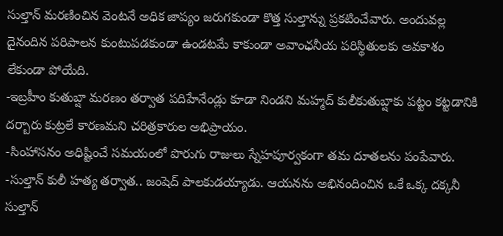సుల్తాన్ మరణించిన వెంటనే అధిక జాప్యం జరుగకుండా కొత్త సుల్తాన్ను ప్రకటించేవారు. అందువల్ల దైనందిన పరిపాలన కుంటుపడకుండా ఉండటమే కాకుండా అవాంఛనీయ పరిస్థితులకు అవకాశం లేకుండా పోయేది.
-ఇబ్రహీం కుతుబ్షా మరణం తర్వాత పదిహేనేండ్లు కూడా నిండని మహ్మద్ కులీకుతుబ్షాకు పట్టం కట్టడానికి దర్బారు కుట్రలే కారణమని చరిత్రకారుల అభిప్రాయం.
-సింహాసనం అధిష్టించే సమయంలో పొరుగు రాజులు స్నేహపూర్వకంగా తమ దూతలను పంపేవారు.
-సుల్తాన్ కులీ హత్య తర్వాత.. జంషెద్ పాలకుడయ్యాడు. ఆయనను అభినందించిన ఒకే ఒక్క దక్కనీ సుల్తాన్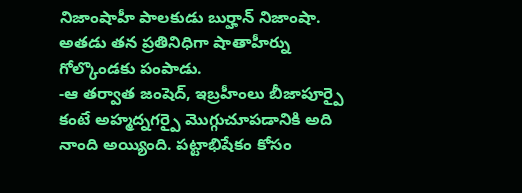నిజాంషాహీ పాలకుడు బుర్హాన్ నిజాంషా. అతడు తన ప్రతినిధిగా షాతాహీర్ను గోల్కొండకు పంపాడు.
-ఆ తర్వాత జంషెద్, ఇబ్రహీంలు బీజాపూర్పై కంటే అహ్మద్నగర్పై మొగ్గుచూపడానికి అది నాంది అయ్యింది. పట్టాభిషేకం కోసం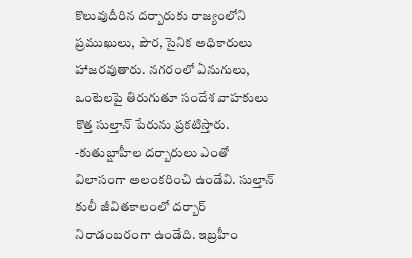కొలువుదీరిన దర్బారుకు రాజ్యంలోని ప్రముఖులు, పౌర, సైనిక అధికారులు హాజరవుతారు. నగరంలో ఏనుగులు, ఒంటెలపై తిరుగుతూ సందేశ వాహకులు కొత్త సుల్తాన్ పేరును ప్రకటిస్తారు.
-కుతుబ్షాహీల దర్బారులు ఎంతో విలాసంగా అలంకరించి ఉండేవి. సుల్తాన్ కులీ జీవితకాలంలో దర్బార్ నిరాడంబరంగా ఉండేది. ఇబ్రహీం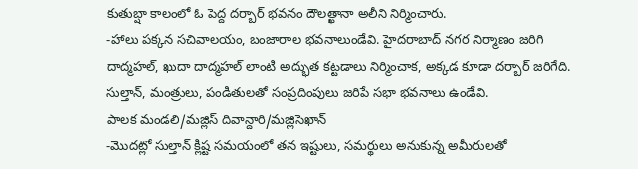కుతుబ్షా కాలంలో ఓ పెద్ద దర్బార్ భవనం దౌలత్ఖానా అలీని నిర్మించారు.
-హాలు పక్కన సచివాలయం, బంజారాల భవనాలుండేవి. హైదరాబాద్ నగర నిర్మాణం జరిగి దాద్మహల్, ఖుదా దాద్మహల్ లాంటి అద్భుత కట్టడాలు నిర్మించాక, అక్కడ కూడా దర్బార్ జరిగేది. సుల్తాన్, మంత్రులు, పండితులతో సంప్రదింపులు జరిపే సభా భవనాలు ఉండేవి.
పాలక మండలి/మజ్లిస్ దివాన్దారి/మజ్లిసెఖాన్
-మొదట్లో సుల్తాన్ క్లిష్ట సమయంలో తన ఇష్టులు, సమర్థులు అనుకున్న అమీరులతో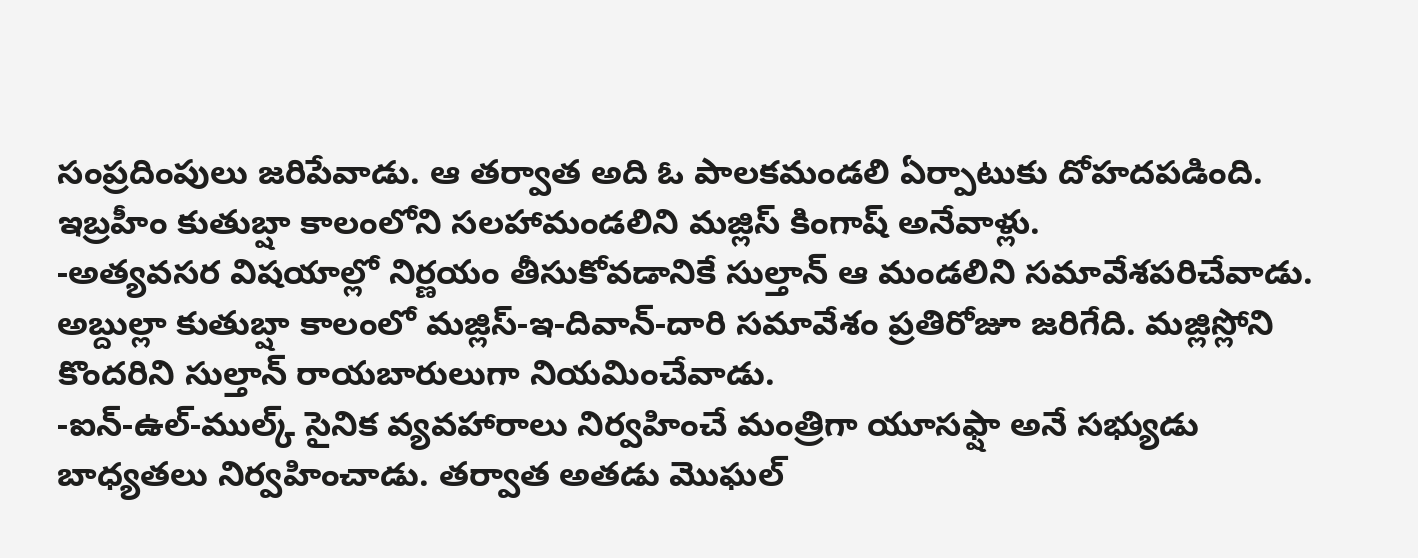సంప్రదింపులు జరిపేవాడు. ఆ తర్వాత అది ఓ పాలకమండలి ఏర్పాటుకు దోహదపడింది. ఇబ్రహీం కుతుబ్షా కాలంలోని సలహామండలిని మజ్లిస్ కింగాష్ అనేవాళ్లు.
-అత్యవసర విషయాల్లో నిర్ణయం తీసుకోవడానికే సుల్తాన్ ఆ మండలిని సమావేశపరిచేవాడు. అబ్దుల్లా కుతుబ్షా కాలంలో మజ్లిస్-ఇ-దివాన్-దారి సమావేశం ప్రతిరోజూ జరిగేది. మజ్లిస్లోని కొందరిని సుల్తాన్ రాయబారులుగా నియమించేవాడు.
-ఐన్-ఉల్-ముల్క్ సైనిక వ్యవహారాలు నిర్వహించే మంత్రిగా యూసఫ్షా అనే సభ్యుడు బాధ్యతలు నిర్వహించాడు. తర్వాత అతడు మొఘల్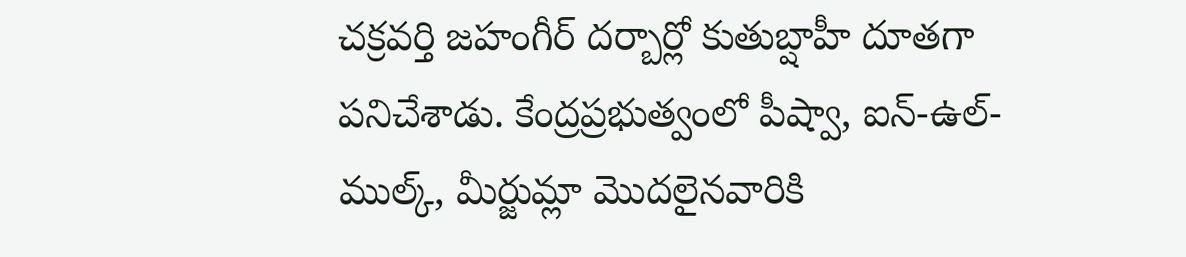చక్రవర్తి జహంగీర్ దర్బార్లో కుతుబ్షాహీ దూతగా పనిచేశాడు. కేంద్రప్రభుత్వంలో పీష్వా, ఐన్-ఉల్-ముల్క్, మీర్జుమ్లా మొదలైనవారికి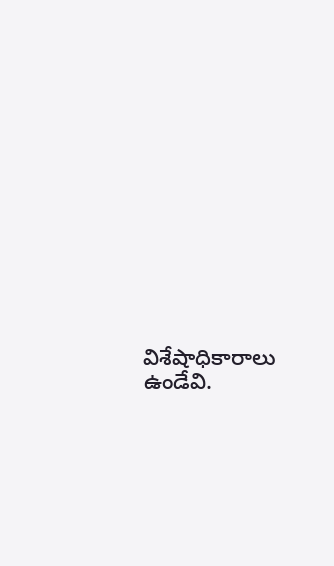విశేషాధికారాలు ఉండేవి.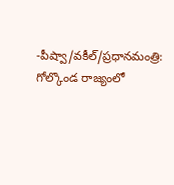-పీష్వా/వకీల్/ప్రధానమంత్రి: గోల్కొండ రాజ్యంలో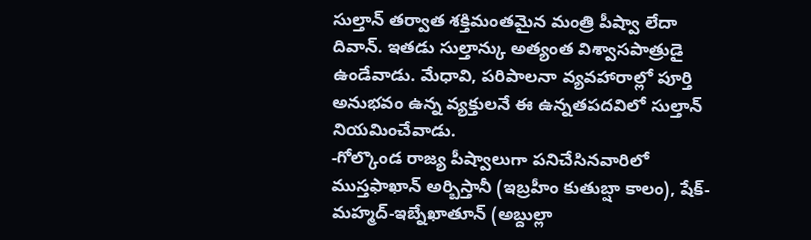సుల్తాన్ తర్వాత శక్తిమంతమైన మంత్రి పీష్వా లేదా దివాన్. ఇతడు సుల్తాన్కు అత్యంత విశ్వాసపాత్రుడై ఉండేవాడు. మేధావి, పరిపాలనా వ్యవహారాల్లో పూర్తి అనుభవం ఉన్న వ్యక్తులనే ఈ ఉన్నతపదవిలో సుల్తాన్ నియమించేవాడు.
-గోల్కొండ రాజ్య పీష్వాలుగా పనిచేసినవారిలో ముస్తఫాఖాన్ అర్బిస్తానీ (ఇబ్రహీం కుతుబ్షా కాలం), షేక్-మహ్మద్-ఇబ్నేఖాతూన్ (అబ్దుల్లా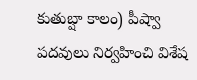కుతుబ్షా కాలం) పీష్వా పదవులు నిర్వహించి విశేష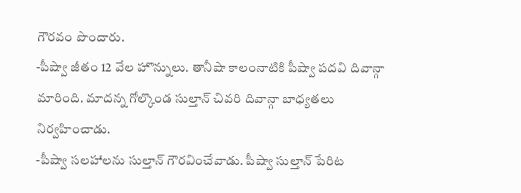గౌరవం పొందారు.
-పీష్వా జీతం 12 వేల హొన్నులు. తానీషా కాలంనాటికి పీష్వా పదవి దివాన్గా మారింది. మాదన్న గోల్కొండ సుల్తాన్ చివరి దివాన్గా బాధ్యతలు నిర్వహించాడు.
-పీష్వా సలహాలను సుల్తాన్ గౌరవించేవాడు. పీష్వా సుల్తాన్ పేరిట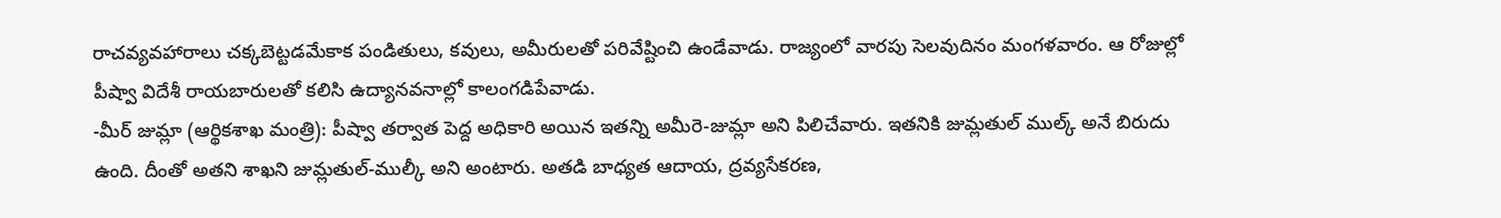రాచవ్యవహారాలు చక్కబెట్టడమేకాక పండితులు, కవులు, అమీరులతో పరివేష్టించి ఉండేవాడు. రాజ్యంలో వారపు సెలవుదినం మంగళవారం. ఆ రోజుల్లో పీష్వా విదేశీ రాయబారులతో కలిసి ఉద్యానవనాల్లో కాలంగడిపేవాడు.
-మీర్ జుమ్లా (ఆర్థికశాఖ మంత్రి): పీష్వా తర్వాత పెద్ద అధికారి అయిన ఇతన్ని అమీరె-జుమ్లా అని పిలిచేవారు. ఇతనికి జుమ్లతుల్ ముల్క్ అనే బిరుదు ఉంది. దీంతో అతని శాఖని జుమ్లతుల్-ముల్కీ అని అంటారు. అతడి బాధ్యత ఆదాయ, ద్రవ్యసేకరణ,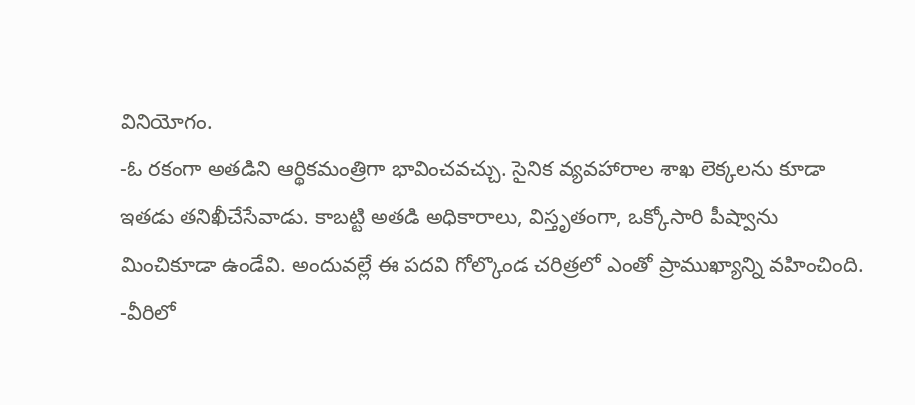వినియోగం.
-ఓ రకంగా అతడిని ఆర్థికమంత్రిగా భావించవచ్చు. సైనిక వ్యవహారాల శాఖ లెక్కలను కూడా ఇతడు తనిఖీచేసేవాడు. కాబట్టి అతడి అధికారాలు, విస్తృతంగా, ఒక్కోసారి పీష్వాను మించికూడా ఉండేవి. అందువల్లే ఈ పదవి గోల్కొండ చరిత్రలో ఎంతో ప్రాముఖ్యాన్ని వహించింది.
-వీరిలో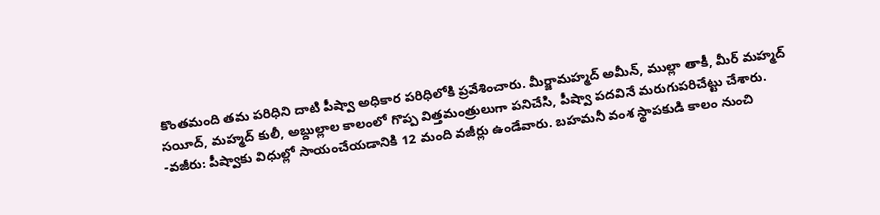కొంతమంది తమ పరిధిని దాటి పీష్వా అధికార పరిధిలోకి ప్రవేశించారు. మీర్జామహ్మద్ అమీన్, ముల్లా తాకీ, మీర్ మహ్మద్ సయీద్, మహ్మద్ కులీ, అబ్దుల్లాల కాలంలో గొప్ప విత్తమంత్రులుగా పనిచేసి, పీష్వా పదవినే మరుగుపరిచేట్టు చేశారు.
-వజీరు: పీష్వాకు విధుల్లో సాయంచేయడానికి 12 మంది వజీర్లు ఉండేవారు. బహమనీ వంశ స్థాపకుడి కాలం నుంచి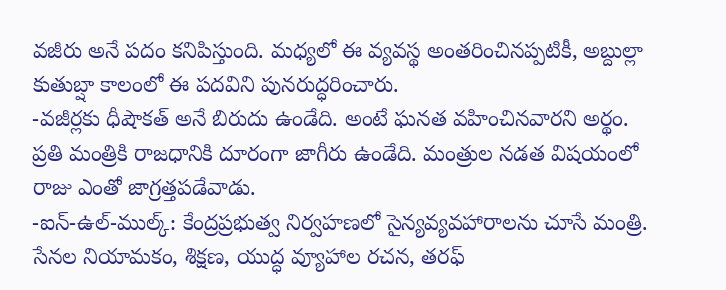వజీరు అనే పదం కనిపిస్తుంది. మధ్యలో ఈ వ్యవస్థ అంతరించినప్పటికీ, అబ్దుల్లా కుతుబ్షా కాలంలో ఈ పదవిని పునరుద్ధరించారు.
-వజీర్లకు ధీషౌకత్ అనే బిరుదు ఉండేది. అంటే ఘనత వహించినవారని అర్థం. ప్రతి మంత్రికి రాజధానికి దూరంగా జాగీరు ఉండేది. మంత్రుల నడత విషయంలో రాజు ఎంతో జాగ్రత్తపడేవాడు.
-ఐన్-ఉల్-ముల్క్: కేంద్రప్రభుత్వ నిర్వహణలో సైన్యవ్యవహారాలను చూసే మంత్రి. సేనల నియామకం, శిక్షణ, యుద్ధ వ్యూహాల రచన, తరఫ్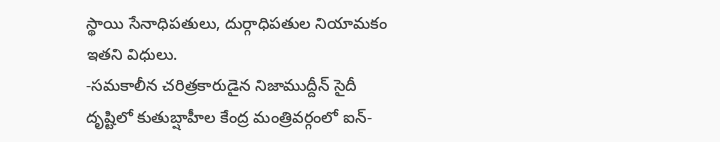స్థాయి సేనాధిపతులు, దుర్గాధిపతుల నియామకం ఇతని విధులు.
-సమకాలీన చరిత్రకారుడైన నిజాముద్దీన్ సైదీ దృష్టిలో కుతుబ్షాహీల కేంద్ర మంత్రివర్గంలో ఐన్-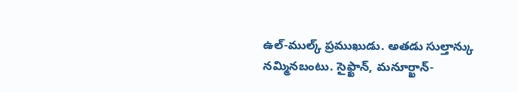ఉల్-ముల్క్ ప్రముఖుడు. అతడు సుల్తాన్కు నమ్మినబంటు. సైఫ్ఖాన్, మనూర్ఖాన్-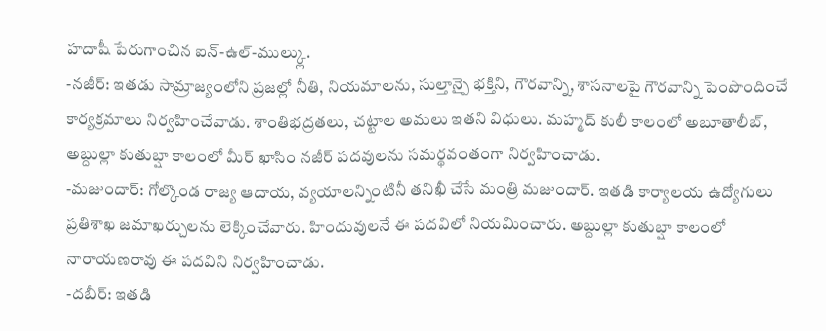హదాషీ పేరుగాంచిన ఐన్-ఉల్-ముల్క్లు.
-నజీర్: ఇతడు సామ్రాజ్యంలోని ప్రజల్లో నీతి, నియమాలను, సుల్తాన్పై భక్తిని, గౌరవాన్ని, శాసనాలపై గౌరవాన్ని పెంపొందించే కార్యక్రమాలు నిర్వహించేవాడు. శాంతిభద్రతలు, చట్టాల అమలు ఇతని విధులు. మహ్మద్ కులీ కాలంలో అబూతాలీబ్, అబ్దుల్లా కుతుబ్షా కాలంలో మీర్ ఖాసిం నజీర్ పదవులను సమర్థవంతంగా నిర్వహించాడు.
-మజుందార్: గోల్కొండ రాజ్య ఆదాయ, వ్యయాలన్నింటినీ తనిఖీ చేసే మంత్రి మజుందార్. ఇతడి కార్యాలయ ఉద్యోగులు ప్రతిశాఖ జమాఖర్చులను లెక్కించేవారు. హిందువులనే ఈ పదవిలో నియమించారు. అబ్దుల్లా కుతుబ్షా కాలంలో నారాయణరావు ఈ పదవిని నిర్వహించాడు.
-దబీర్: ఇతడి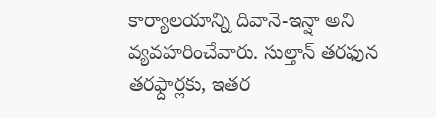కార్యాలయాన్ని దివానె-ఇన్షా అని వ్యవహరించేవారు. సుల్తాన్ తరఫున తరఫ్దార్లకు, ఇతర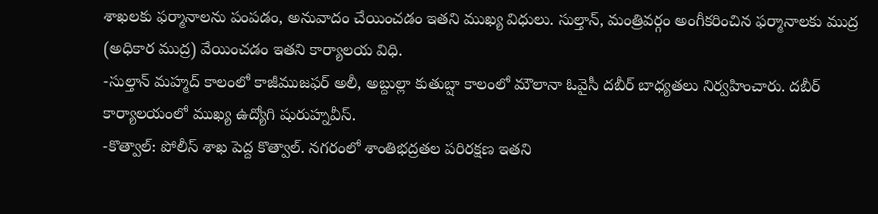శాఖలకు ఫర్మానాలను పంపడం, అనువాదం చేయించడం ఇతని ముఖ్య విధులు. సుల్తాన్, మంత్రివర్గం అంగీకరించిన ఫర్మానాలకు ముద్ర (అధికార ముద్ర) వేయించడం ఇతని కార్యాలయ విధి.
-సుల్తాన్ మహ్మద్ కాలంలో కాజీముజఫర్ అలీ, అబ్దుల్లా కుతుబ్షా కాలంలో మౌలానా ఓవైసీ దబీర్ బాధ్యతలు నిర్వహించారు. దబీర్ కార్యాలయంలో ముఖ్య ఉద్యోగి షురుహ్నవీస్.
-కొత్వాల్: పోలీస్ శాఖ పెద్ద కొత్వాల్. నగరంలో శాంతిభద్రతల పరిరక్షణ ఇతని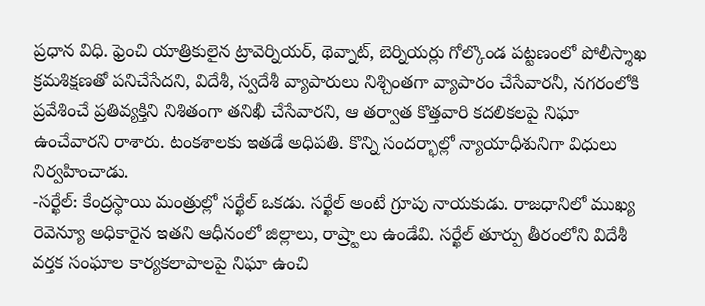ప్రధాన విధి. ఫ్రెంచి యాత్రికులైన ట్రావెర్నియర్, థెవ్నాట్, బెర్నియర్లు గోల్కొండ పట్టణంలో పోలీస్శాఖ క్రమశిక్షణతో పనిచేసేదని, విదేశీ, స్వదేశీ వ్యాపారులు నిశ్చింతగా వ్యాపారం చేసేవారనీ, నగరంలోకి ప్రవేశించే ప్రతివ్యక్తిని నిశితంగా తనిఖీ చేసేవారని, ఆ తర్వాత కొత్తవారి కదలికలపై నిఘా ఉంచేవారని రాశారు. టంకశాలకు ఇతడే అధిపతి. కొన్ని సందర్భాల్లో న్యాయాధీశునిగా విధులు నిర్వహించాడు.
-సర్ఖేల్: కేంద్రస్థాయి మంత్రుల్లో సర్ఖేల్ ఒకడు. సర్ఖేల్ అంటే గ్రూపు నాయకుడు. రాజధానిలో ముఖ్య రెవెన్యూ అధికారైన ఇతని ఆధీనంలో జిల్లాలు, రాష్ర్టాలు ఉండేవి. సర్ఖేల్ తూర్పు తీరంలోని విదేశీ వర్తక సంఘాల కార్యకలాపాలపై నిఘా ఉంచి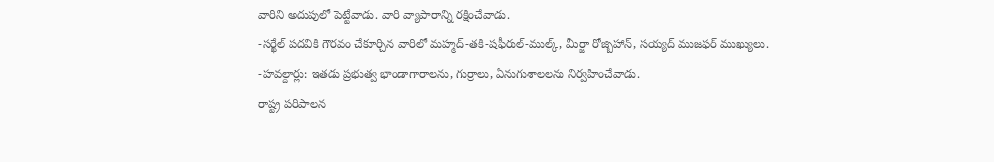వారిని అదుపులో పెట్టేవాడు. వారి వ్యాపారాన్ని రక్షించేవాడు.
-సర్ఖేల్ పదవికి గౌరవం చేకూర్చిన వారిలో మహ్మద్-తకి-షఫీరుల్-ముల్క్, మీర్జా రోజ్బిహాన్, సయ్యద్ ముజఫర్ ముఖ్యులు.
-హవల్దార్లు: ఇతడు ప్రభుత్వ భాండాగారాలను, గుర్రాలు, ఏనుగుశాలలను నిర్వహించేవాడు.
రాష్ట్ర పరిపాలన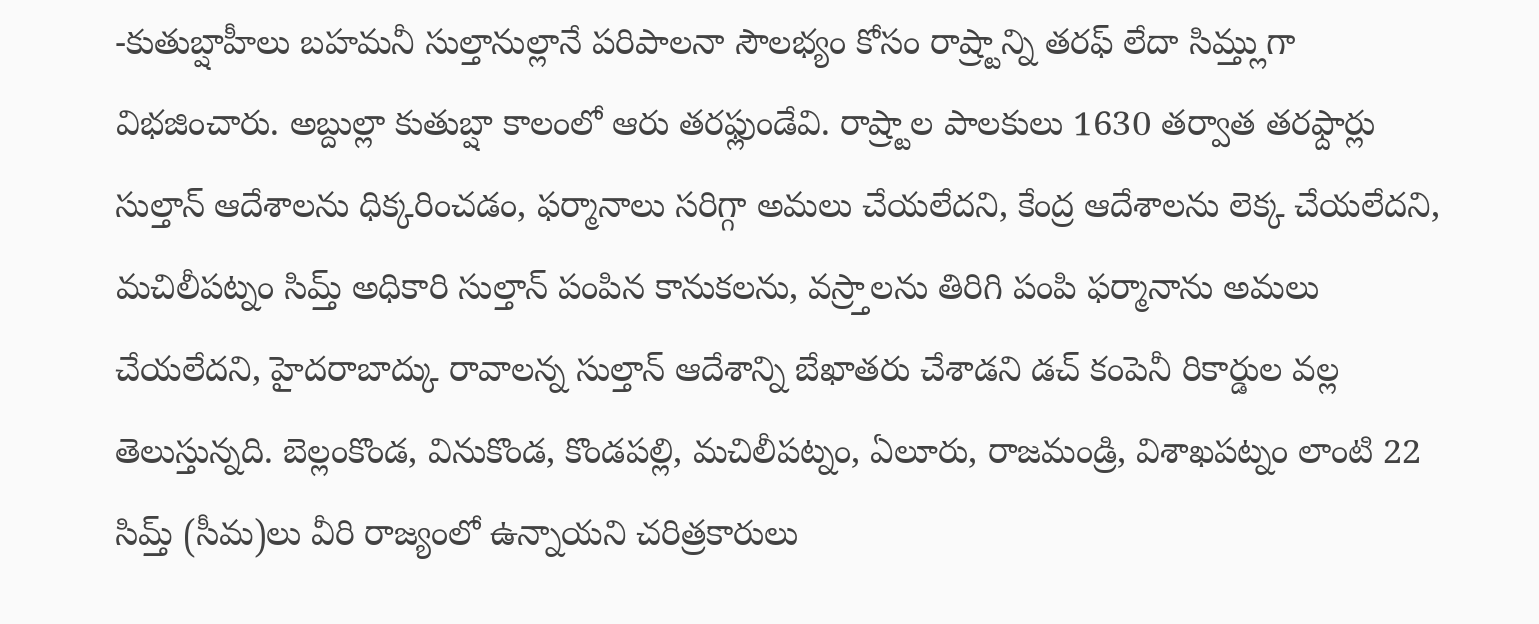-కుతుబ్షాహీలు బహమనీ సుల్తానుల్లానే పరిపాలనా సౌలభ్యం కోసం రాష్ర్టాన్ని తరఫ్ లేదా సిమ్త్లుగా విభజించారు. అబ్దుల్లా కుతుబ్షా కాలంలో ఆరు తరఫ్లుండేవి. రాష్ర్టాల పాలకులు 1630 తర్వాత తరఫ్దార్లు సుల్తాన్ ఆదేశాలను ధిక్కరించడం, ఫర్మానాలు సరిగ్గా అమలు చేయలేదని, కేంద్ర ఆదేశాలను లెక్క చేయలేదని, మచిలీపట్నం సిమ్త్ అధికారి సుల్తాన్ పంపిన కానుకలను, వస్ర్తాలను తిరిగి పంపి ఫర్మానాను అమలు చేయలేదని, హైదరాబాద్కు రావాలన్న సుల్తాన్ ఆదేశాన్ని బేఖాతరు చేశాడని డచ్ కంపెనీ రికార్డుల వల్ల తెలుస్తున్నది. బెల్లంకొండ, వినుకొండ, కొండపల్లి, మచిలీపట్నం, ఏలూరు, రాజమండ్రి, విశాఖపట్నం లాంటి 22 సిమ్త్ (సీమ)లు వీరి రాజ్యంలో ఉన్నాయని చరిత్రకారులు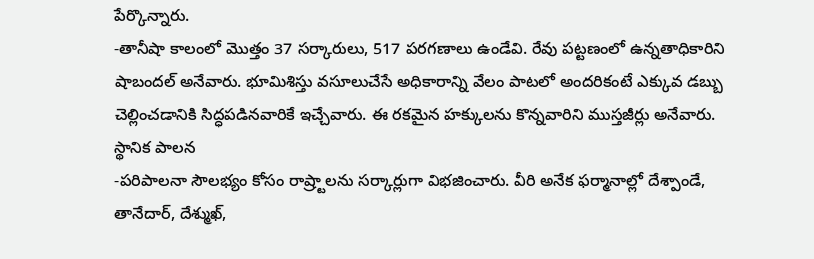పేర్కొన్నారు.
-తానీషా కాలంలో మొత్తం 37 సర్కారులు, 517 పరగణాలు ఉండేవి. రేవు పట్టణంలో ఉన్నతాధికారిని షాబందల్ అనేవారు. భూమిశిస్తు వసూలుచేసే అధికారాన్ని వేలం పాటలో అందరికంటే ఎక్కువ డబ్బు చెల్లించడానికి సిద్ధపడినవారికే ఇచ్చేవారు. ఈ రకమైన హక్కులను కొన్నవారిని ముస్తజీర్లు అనేవారు.
స్థానిక పాలన
-పరిపాలనా సౌలభ్యం కోసం రాష్ర్టాలను సర్కార్లుగా విభజించారు. వీరి అనేక ఫర్మానాల్లో దేశ్పాండే, తానేదార్, దేశ్ముఖ్,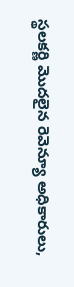స్థలకర్ణి మొదలైన రెవెన్యూ అధికారులు,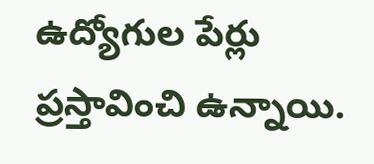ఉద్యోగుల పేర్లు ప్రస్తావించి ఉన్నాయి.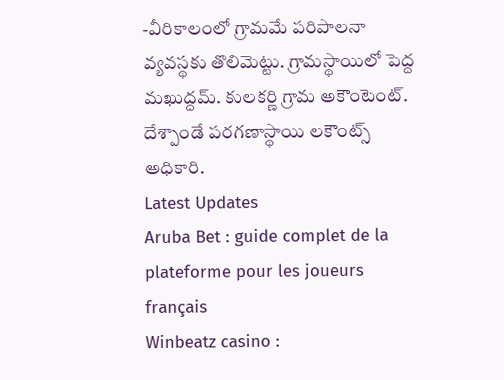-వీరికాలంలో గ్రామమే పరిపాలనా వ్యవస్థకు తొలిమెట్టు. గ్రామస్థాయిలో పెద్ద మఖుద్దమ్. కులకర్ణి గ్రామ అకౌంటెంట్. దేశ్పాండే పరగణాస్థాయి లకౌంట్స్ అధికారి.
Latest Updates
Aruba Bet : guide complet de la plateforme pour les joueurs français
Winbeatz casino :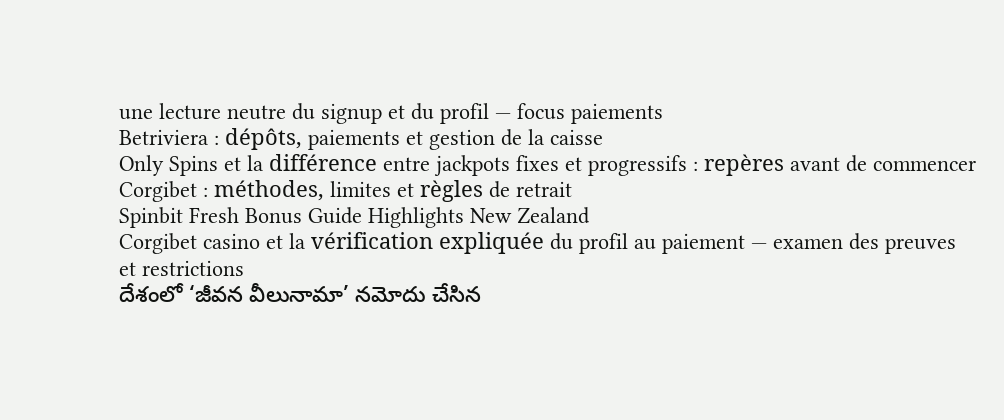une lecture neutre du signup et du profil — focus paiements
Betriviera : dépôts, paiements et gestion de la caisse
Only Spins et la différence entre jackpots fixes et progressifs : repères avant de commencer
Corgibet : méthodes, limites et règles de retrait
Spinbit Fresh Bonus Guide Highlights New Zealand
Corgibet casino et la vérification expliquée du profil au paiement — examen des preuves et restrictions
దేశంలో ‘జీవన వీలునామా’ నమోదు చేసిన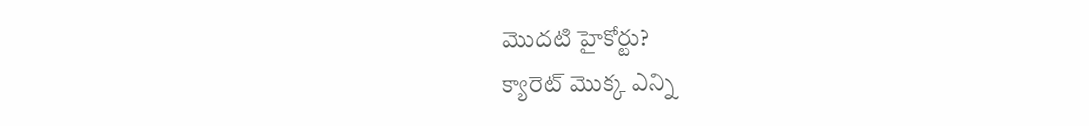మొదటి హైకోర్టు?
క్యారెట్ మొక్క ఎన్ని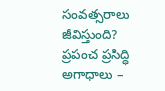సంవత్సరాలు జీవిస్తుంది?
ప్రపంచ ప్రసిద్ధి అగాధాలు –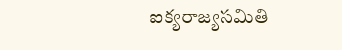ఐక్యరాజ్యసమితి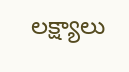లక్ష్యాలు